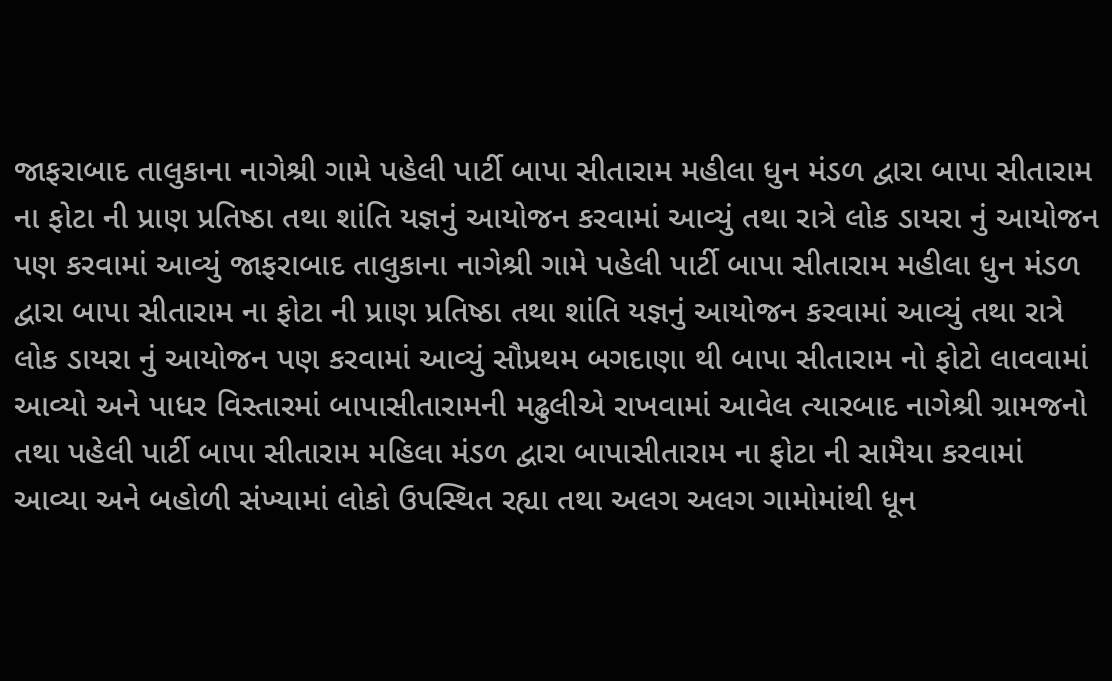જાફરાબાદ તાલુકાના નાગેશ્રી ગામે પહેલી પાર્ટી બાપા સીતારામ મહીલા ધુન મંડળ દ્વારા બાપા સીતારામ ના ફોટા ની પ્રાણ પ્રતિષ્ઠા તથા શાંતિ યજ્ઞનું આયોજન કરવામાં આવ્યું તથા રાત્રે લોક ડાયરા નું આયોજન પણ કરવામાં આવ્યું જાફરાબાદ તાલુકાના નાગેશ્રી ગામે પહેલી પાર્ટી બાપા સીતારામ મહીલા ધુન મંડળ દ્વારા બાપા સીતારામ ના ફોટા ની પ્રાણ પ્રતિષ્ઠા તથા શાંતિ યજ્ઞનું આયોજન કરવામાં આવ્યું તથા રાત્રે લોક ડાયરા નું આયોજન પણ કરવામાં આવ્યું સૌપ્રથમ બગદાણા થી બાપા સીતારામ નો ફોટો લાવવામાં આવ્યો અને પાધર વિસ્તારમાં બાપાસીતારામની મઢુલીએ રાખવામાં આવેલ ત્યારબાદ નાગેશ્રી ગ્રામજનો તથા પહેલી પાર્ટી બાપા સીતારામ મહિલા મંડળ દ્વારા બાપાસીતારામ ના ફોટા ની સામૈયા કરવામાં આવ્યા અને બહોળી સંખ્યામાં લોકો ઉપસ્થિત રહ્યા તથા અલગ અલગ ગામોમાંથી ધૂન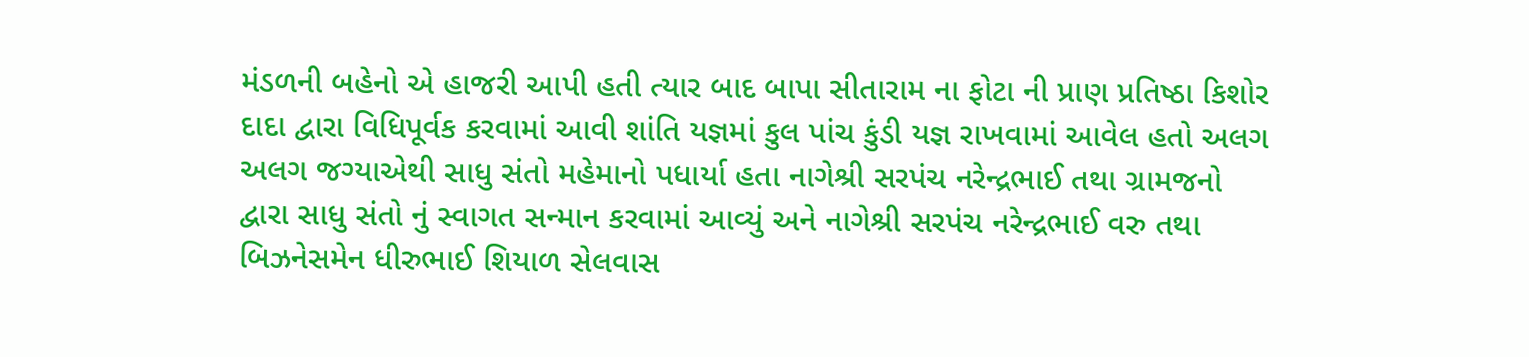મંડળની બહેનો એ હાજરી આપી હતી ત્યાર બાદ બાપા સીતારામ ના ફોટા ની પ્રાણ પ્રતિષ્ઠા કિશોર દાદા દ્વારા વિધિપૂર્વક કરવામાં આવી શાંતિ યજ્ઞમાં કુલ પાંચ કુંડી યજ્ઞ રાખવામાં આવેલ હતો અલગ અલગ જગ્યાએથી સાધુ સંતો મહેમાનો પધાર્યા હતા નાગેશ્રી સરપંચ નરેન્દ્રભાઈ તથા ગ્રામજનો દ્વારા સાધુ સંતો નું સ્વાગત સન્માન કરવામાં આવ્યું અને નાગેશ્રી સરપંચ નરેન્દ્રભાઈ વરુ તથા બિઝનેસમેન ધીરુભાઈ શિયાળ સેલવાસ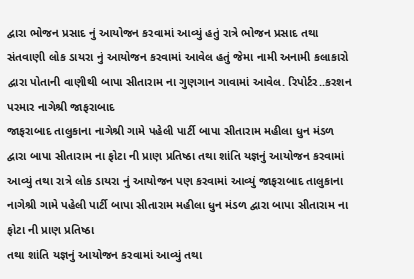દ્વારા ભોજન પ્રસાદ નું આયોજન કરવામાં આવ્યું હતું રાત્રે ભોજન પ્રસાદ તથા સંતવાણી લોક ડાયરા નું આયોજન કરવામાં આવેલ હતું જેમા નામી અનામી કલાકારો દ્વારા પોતાની વાણીથી બાપા સીતારામ ના ગુણગાન ગાવામાં આવેલ. રિપોર્ટર..કરશન પરમાર નાગેશ્રી જાફરાબાદ
જાફરાબાદ તાલુકાના નાગેશ્રી ગામે પહેલી પાર્ટી બાપા સીતારામ મહીલા ધુન મંડળ દ્વારા બાપા સીતારામ ના ફોટા ની પ્રાણ પ્રતિષ્ઠા તથા શાંતિ યજ્ઞનું આયોજન કરવામાં આવ્યું તથા રાત્રે લોક ડાયરા નું આયોજન પણ કરવામાં આવ્યું જાફરાબાદ તાલુકાના નાગેશ્રી ગામે પહેલી પાર્ટી બાપા સીતારામ મહીલા ધુન મંડળ દ્વારા બાપા સીતારામ ના ફોટા ની પ્રાણ પ્રતિષ્ઠા
તથા શાંતિ યજ્ઞનું આયોજન કરવામાં આવ્યું તથા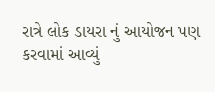રાત્રે લોક ડાયરા નું આયોજન પણ કરવામાં આવ્યું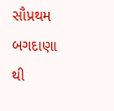સૌપ્રથમ બગદાણા થી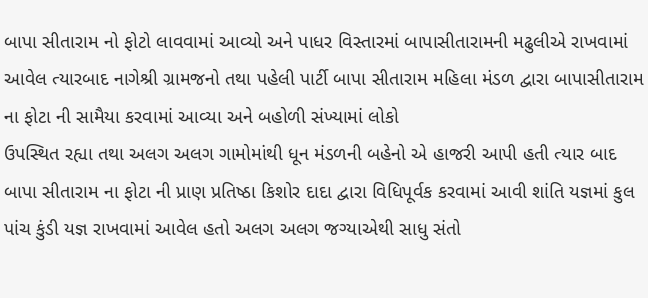બાપા સીતારામ નો ફોટો લાવવામાં આવ્યો અને પાધર વિસ્તારમાં બાપાસીતારામની મઢુલીએ રાખવામાં આવેલ ત્યારબાદ નાગેશ્રી ગ્રામજનો તથા પહેલી પાર્ટી બાપા સીતારામ મહિલા મંડળ દ્વારા બાપાસીતારામ ના ફોટા ની સામૈયા કરવામાં આવ્યા અને બહોળી સંખ્યામાં લોકો
ઉપસ્થિત રહ્યા તથા અલગ અલગ ગામોમાંથી ધૂન મંડળની બહેનો એ હાજરી આપી હતી ત્યાર બાદ બાપા સીતારામ ના ફોટા ની પ્રાણ પ્રતિષ્ઠા કિશોર દાદા દ્વારા વિધિપૂર્વક કરવામાં આવી શાંતિ યજ્ઞમાં કુલ પાંચ કુંડી યજ્ઞ રાખવામાં આવેલ હતો અલગ અલગ જગ્યાએથી સાધુ સંતો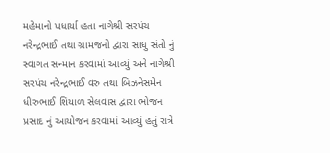મહેમાનો પધાર્યા હતા નાગેશ્રી સરપંચ નરેન્દ્રભાઈ તથા ગ્રામજનો દ્વારા સાધુ સંતો નું
સ્વાગત સન્માન કરવામાં આવ્યું અને નાગેશ્રી સરપંચ નરેન્દ્રભાઈ વરુ તથા બિઝનેસમેન ધીરુભાઈ શિયાળ સેલવાસ દ્વારા ભોજન પ્રસાદ નું આયોજન કરવામાં આવ્યું હતું રાત્રે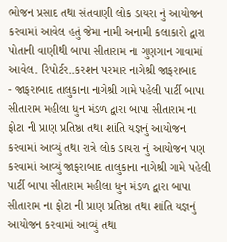ભોજન પ્રસાદ તથા સંતવાણી લોક ડાયરા નું આયોજન કરવામાં આવેલ હતું જેમા નામી અનામી કલાકારો દ્વારા પોતાની વાણીથી બાપા સીતારામ ના ગુણગાન ગાવામાં આવેલ. રિપોર્ટર..કરશન પરમાર નાગેશ્રી જાફરાબાદ
- જાફરાબાદ તાલુકાના નાગેશ્રી ગામે પહેલી પાર્ટી બાપા સીતારામ મહીલા ધુન મંડળ દ્વારા બાપા સીતારામ ના ફોટા ની પ્રાણ પ્રતિષ્ઠા તથા શાંતિ યજ્ઞનું આયોજન કરવામાં આવ્યું તથા રાત્રે લોક ડાયરા નું આયોજન પણ કરવામાં આવ્યું જાફરાબાદ તાલુકાના નાગેશ્રી ગામે પહેલી પાર્ટી બાપા સીતારામ મહીલા ધુન મંડળ દ્વારા બાપા સીતારામ ના ફોટા ની પ્રાણ પ્રતિષ્ઠા તથા શાંતિ યજ્ઞનું આયોજન કરવામાં આવ્યું તથા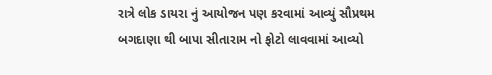રાત્રે લોક ડાયરા નું આયોજન પણ કરવામાં આવ્યું સૌપ્રથમ બગદાણા થી બાપા સીતારામ નો ફોટો લાવવામાં આવ્યો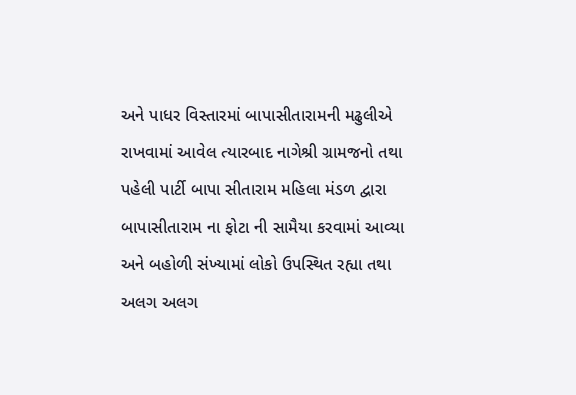અને પાધર વિસ્તારમાં બાપાસીતારામની મઢુલીએ રાખવામાં આવેલ ત્યારબાદ નાગેશ્રી ગ્રામજનો તથા પહેલી પાર્ટી બાપા સીતારામ મહિલા મંડળ દ્વારા બાપાસીતારામ ના ફોટા ની સામૈયા કરવામાં આવ્યા અને બહોળી સંખ્યામાં લોકો ઉપસ્થિત રહ્યા તથા અલગ અલગ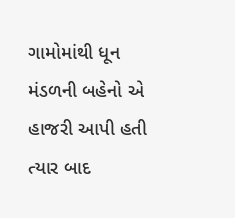ગામોમાંથી ધૂન મંડળની બહેનો એ હાજરી આપી હતી ત્યાર બાદ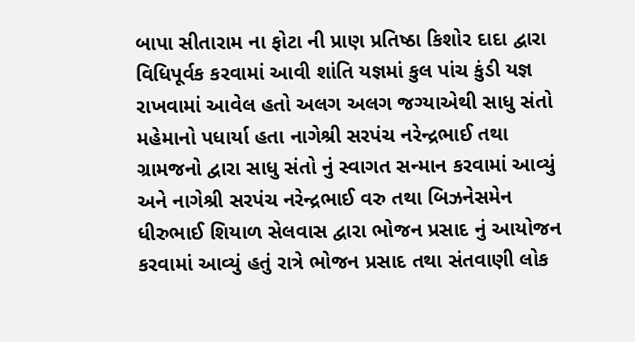બાપા સીતારામ ના ફોટા ની પ્રાણ પ્રતિષ્ઠા કિશોર દાદા દ્વારા વિધિપૂર્વક કરવામાં આવી શાંતિ યજ્ઞમાં કુલ પાંચ કુંડી યજ્ઞ રાખવામાં આવેલ હતો અલગ અલગ જગ્યાએથી સાધુ સંતો મહેમાનો પધાર્યા હતા નાગેશ્રી સરપંચ નરેન્દ્રભાઈ તથા ગ્રામજનો દ્વારા સાધુ સંતો નું સ્વાગત સન્માન કરવામાં આવ્યું અને નાગેશ્રી સરપંચ નરેન્દ્રભાઈ વરુ તથા બિઝનેસમેન ધીરુભાઈ શિયાળ સેલવાસ દ્વારા ભોજન પ્રસાદ નું આયોજન કરવામાં આવ્યું હતું રાત્રે ભોજન પ્રસાદ તથા સંતવાણી લોક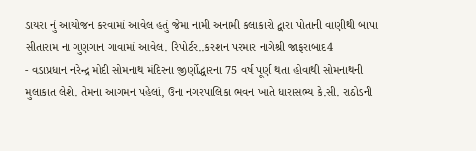ડાયરા નું આયોજન કરવામાં આવેલ હતું જેમા નામી અનામી કલાકારો દ્વારા પોતાની વાણીથી બાપા સીતારામ ના ગુણગાન ગાવામાં આવેલ. રિપોર્ટર..કરશન પરમાર નાગેશ્રી જાફરાબાદ4
- વડાપ્રધાન નરેન્દ્ર મોદી સોમનાથ મંદિરના જીર્ણોદ્ધારના 75 વર્ષ પૂર્ણ થતા હોવાથી સોમનાથની મુલાકાત લેશે. તેમના આગમન પહેલાં, ઉના નગરપાલિકા ભવન ખાતે ધારાસભ્ય કે.સી. રાઠોડની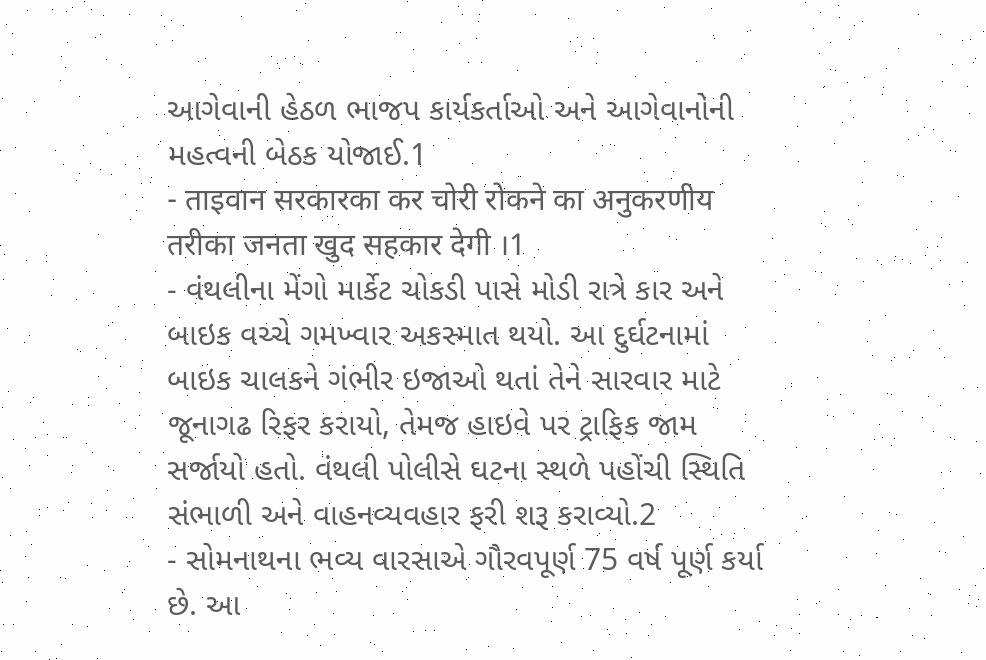આગેવાની હેઠળ ભાજપ કાર્યકર્તાઓ અને આગેવાનોની મહત્વની બેઠક યોજાઈ.1
- ताइवान सरकारका कर चोरी रोकने का अनुकरणीय तरीका जनता खुद सहकार देगी ।1
- વંથલીના મેંગો માર્કેટ ચોકડી પાસે મોડી રાત્રે કાર અને બાઇક વચ્ચે ગમખ્વાર અકસ્માત થયો. આ દુર્ઘટનામાં બાઇક ચાલકને ગંભીર ઇજાઓ થતાં તેને સારવાર માટે જૂનાગઢ રિફર કરાયો, તેમજ હાઇવે પર ટ્રાફિક જામ સર્જાયો હતો. વંથલી પોલીસે ઘટના સ્થળે પહોંચી સ્થિતિ સંભાળી અને વાહનવ્યવહાર ફરી શરૂ કરાવ્યો.2
- સોમનાથના ભવ્ય વારસાએ ગૌરવપૂર્ણ 75 વર્ષ પૂર્ણ કર્યા છે. આ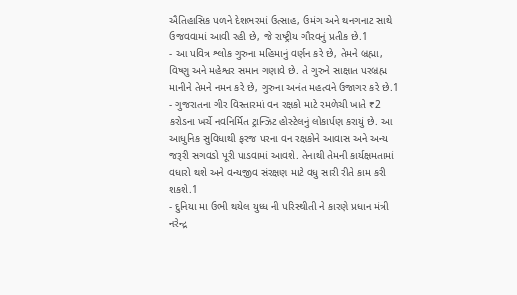ઐતિહાસિક પળને દેશભરમાં ઉત્સાહ, ઉમંગ અને થનગનાટ સાથે ઉજવવામાં આવી રહી છે, જે રાષ્ટ્રીય ગૌરવનું પ્રતીક છે.1
- આ પવિત્ર શ્લોક ગુરુના મહિમાનું વર્ણન કરે છે, તેમને બ્રહ્મા, વિષ્ણુ અને મહેશ્વર સમાન ગણાવે છે. તે ગુરુને સાક્ષાત પરબ્રહ્મ માનીને તેમને નમન કરે છે, ગુરુના અનંત મહત્વને ઉજાગર કરે છે.1
- ગુજરાતના ગીર વિસ્તારમાં વન રક્ષકો માટે રમળેચી ખાતે ₹2 કરોડના ખર્ચે નવનિર્મિત ટ્રાન્ઝિટ હોસ્ટેલનું લોકાર્પણ કરાયું છે. આ આધુનિક સુવિધાથી ફરજ પરના વન રક્ષકોને આવાસ અને અન્ય જરૂરી સગવડો પૂરી પાડવામાં આવશે. તેનાથી તેમની કાર્યક્ષમતામાં વધારો થશે અને વન્યજીવ સંરક્ષણ માટે વધુ સારી રીતે કામ કરી શકશે.1
- દુનિયા મા ઉભી થયેલ યુધ્ધ ની પરિસ્થીતી ને કારણે પ્રધાન મંત્રી નરેન્દ્ર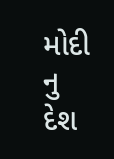મોદી નુ દેશ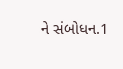ને સંબોધન.1